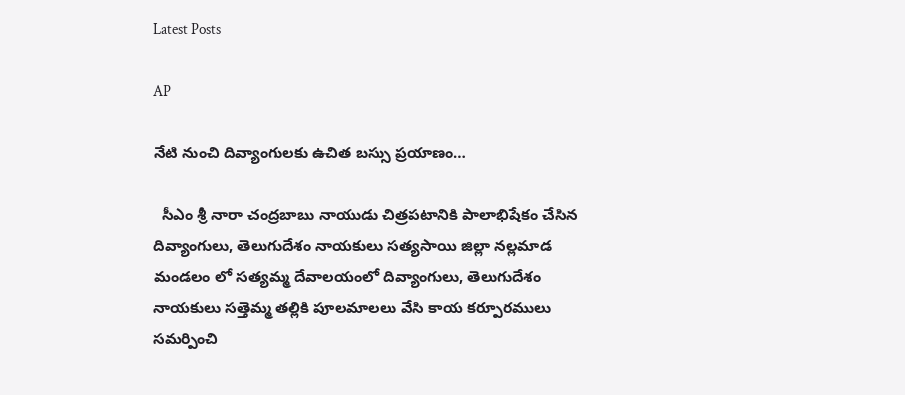Latest Posts

AP

నేటి నుంచి దివ్యాంగులకు ఉచిత బస్సు ప్రయాణం…

  సీఎం శ్రీ నారా చంద్రబాబు నాయుడు చిత్రపటానికి పాలాభిషేకం చేసిన దివ్యాంగులు, తెలుగుదేశం నాయకులు సత్యసాయి జిల్లా నల్లమాడ మండలం లో సత్యమ్మ దేవాలయంలో దివ్యాంగులు, తెలుగుదేశం నాయకులు సత్తెమ్మ తల్లికి పూలమాలలు వేసి కాయ కర్పూరములు సమర్పించి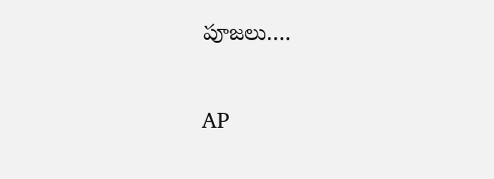పూజలు….

AP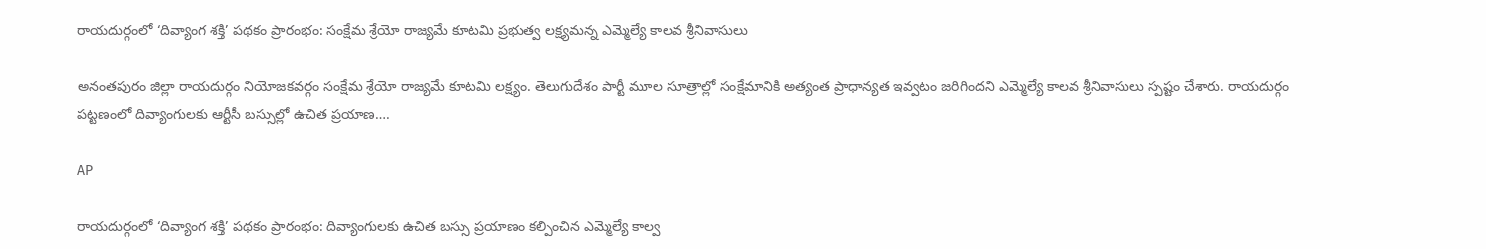రాయదుర్గంలో ‘దివ్యాంగ శక్తి’ పథకం ప్రారంభం: సంక్షేమ శ్రేయో రాజ్యమే కూటమి ప్రభుత్వ లక్ష్యమన్న ఎమ్మెల్యే కాలవ శ్రీనివాసులు

అనంతపురం జిల్లా రాయదుర్గం నియోజకవర్గం సంక్షేమ శ్రేయో రాజ్యమే కూటమి లక్ష్యం. తెలుగుదేశం పార్టీ మూల సూత్రాల్లో సంక్షేమానికి అత్యంత ప్రాధాన్యత ఇవ్వటం జరిగిందని ఎమ్మెల్యే కాలవ శ్రీనివాసులు స్పష్టం చేశారు. రాయదుర్గం పట్టణంలో దివ్యాంగులకు ఆర్టీసీ బస్సుల్లో ఉచిత ప్రయాణ….

AP

రాయదుర్గంలో ‘దివ్యాంగ శక్తి’ పథకం ప్రారంభం: దివ్యాంగులకు ఉచిత బస్సు ప్రయాణం కల్పించిన ఎమ్మెల్యే కాల్వ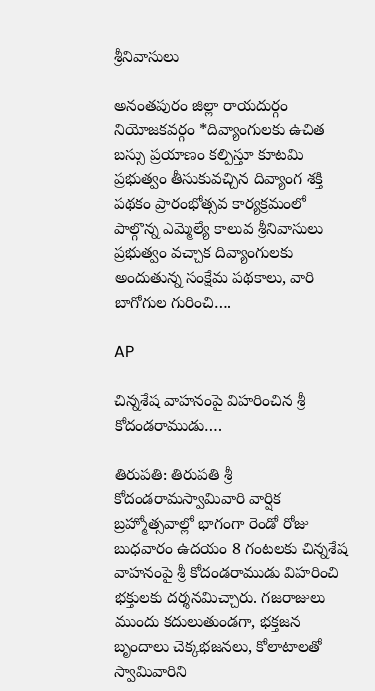శ్రీనివాసులు

అనంతపురం జిల్లా రాయదుర్గం నియోజకవర్గం *దివ్యాంగులకు ఉచిత బస్సు ప్రయాణం కల్పిస్తూ కూటమి ప్రభుత్వం తీసుకువచ్చిన దివ్యాంగ శక్తి పథకం ప్రారంభోత్సవ కార్యక్రమంలో పాల్గొన్న ఎమ్మెల్యే కాలువ శ్రీనివాసులు ప్రభుత్వం వచ్చాక దివ్యాంగులకు అందుతున్న సంక్షేమ పథకాలు, వారి బాగోగుల గురించి….

AP

చిన్నశేష వాహనంపై విహరించిన శ్రీ కోదండరాముడు….

తిరుపతి: తిరుపతి శ్రీ కోదండరామస్వామివారి వార్షిక బ్రహ్మోత్సవాల్లో భాగంగా రెండో రోజు బుధవారం ఉదయం 8 గంట‌ల‌కు చిన్నశేష వాహనంపై శ్రీ కోదండరాముడు విహరించి భక్తులకు దర్శనమిచ్చారు. గజరాజులు ముందు కదులుతుండగా, భక్తజన బృందాలు చెక్కభజనలు, కోలాటాలతో స్వామివారిని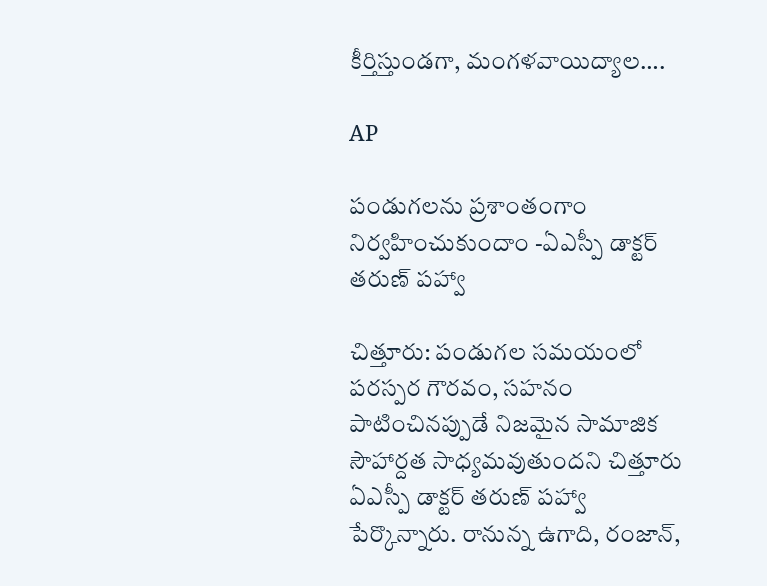కీర్తిస్తుండగా, మంగళవాయిద్యాల….

AP

పండుగలను ప్రశాంతంగాం నిర్వహించుకుందాం -ఏఎస్పీ డాక్టర్ తరుణ్ పహ్వా

చిత్తూరు: పండుగల సమయంలో పరస్పర గౌరవం, సహనం పాటించినప్పుడే నిజమైన సామాజిక సౌహార్దత సాధ్యమవుతుందని చిత్తూరు ఏఎస్పీ డాక్టర్ తరుణ్ పహ్వా పేర్కొన్నారు. రానున్న ఉగాది, రంజాన్,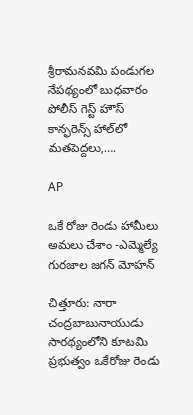శ్రీరామనవమి పండుగల నేపథ్యంలో బుధవారం పోలీస్ గెస్ట్ హౌస్ కాన్ఫరెన్స్ హాల్‌లో మతపెద్దలు,….

AP

ఒకే రోజు రెండు హామీలు అమలు చేశాం -ఎమ్మెల్యే గురజాల జగన్ మోహన్

చిత్తూరు: నారా చంద్రబాబునాయుడు సారథ్యంలోని కూటమి ప్రభుత్వం ఒకేరోజు రెండు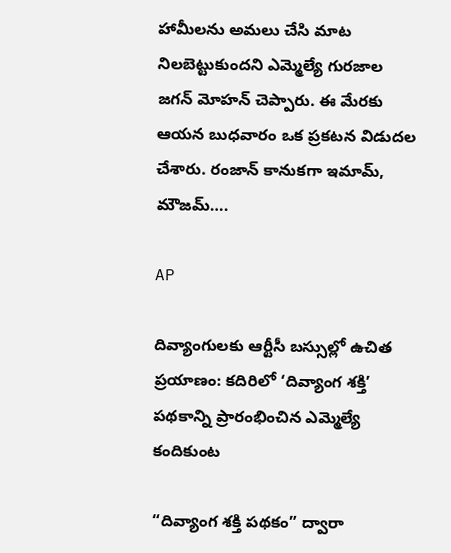హామీలను అమలు చేసి మాట నిలబెట్టుకుందని ఎమ్మెల్యే గురజాల జగన్ మోహన్ చెప్పారు. ఈ మేరకు ఆయన బుధవారం ఒక ప్రకటన విడుదల చేశారు. రంజాన్ కానుకగా ఇమామ్, మౌజమ్….

AP

దివ్యాంగులకు ఆర్టీసీ బస్సుల్లో ఉచిత ప్రయాణం: కదిరిలో ‘దివ్యాంగ శక్తి’ పథకాన్ని ప్రారంభించిన ఎమ్మెల్యే కందికుంట

“దివ్యాంగ శక్తి పథకం” ద్వారా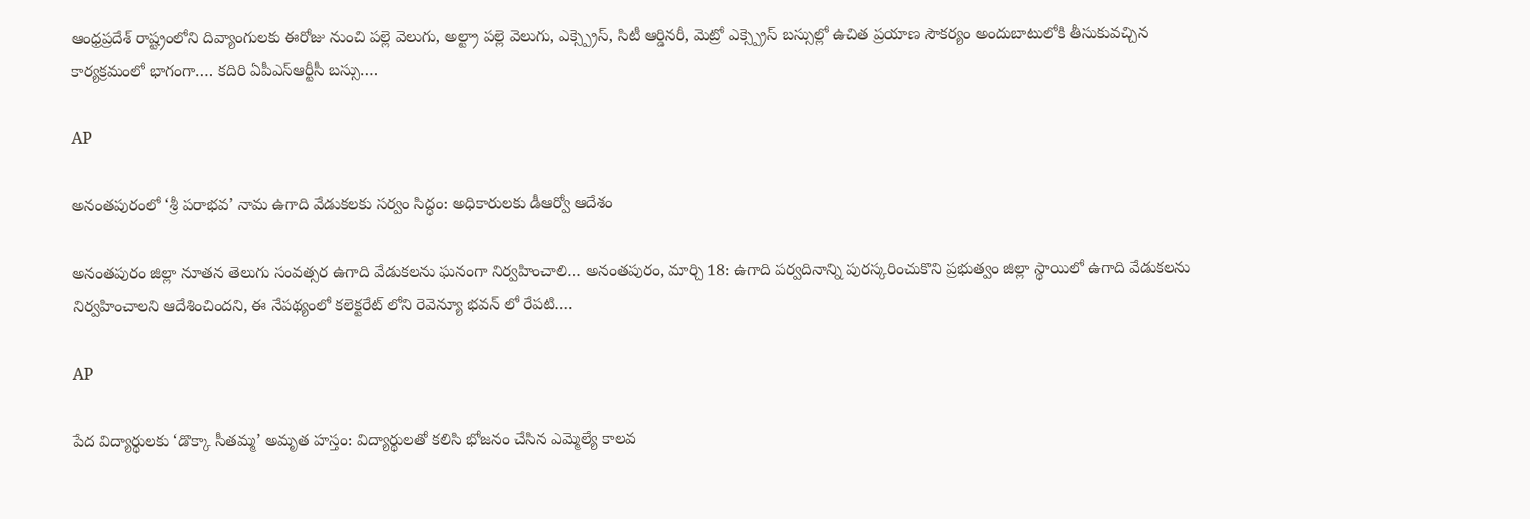ఆంధ్రప్రదేశ్ రాష్ట్రంలోని దివ్యాంగులకు ఈరోజు నుంచి పల్లె వెలుగు, అల్ట్రా పల్లె వెలుగు, ఎక్స్ప్రెస్, సిటీ ఆర్డినరీ, మెట్రో ఎక్స్ప్రెస్ బస్సుల్లో ఉచిత ప్రయాణ సౌకర్యం అందుబాటులోకి తీసుకువచ్చిన కార్యక్రమంలో భాగంగా…. కదిరి ఏపీఎస్ఆర్టీసీ బస్సు….

AP

అనంతపురంలో ‘శ్రీ పరాభవ’ నామ ఉగాది వేడుకలకు సర్వం సిద్ధం: అధికారులకు డీఆర్వో ఆదేశం

అనంతపురం జిల్లా నూతన తెలుగు సంవత్సర ఉగాది వేడుకలను ఘనంగా నిర్వహించాలి… అనంతపురం, మార్చి 18: ఉగాది పర్వదినాన్ని పురస్కరించుకొని ప్రభుత్వం జిల్లా స్థాయిలో ఉగాది వేడుకలను నిర్వహించాలని ఆదేశించిందని, ఈ నేపథ్యంలో కలెక్టరేట్ లోని రెవెన్యూ భవన్ లో రేపటి….

AP

పేద విద్యార్థులకు ‘డొక్కా సీతమ్మ’ అమృత హస్తం: విద్యార్థులతో కలిసి భోజనం చేసిన ఎమ్మెల్యే కాలవ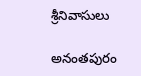శ్రీనివాసులు

అనంతపురం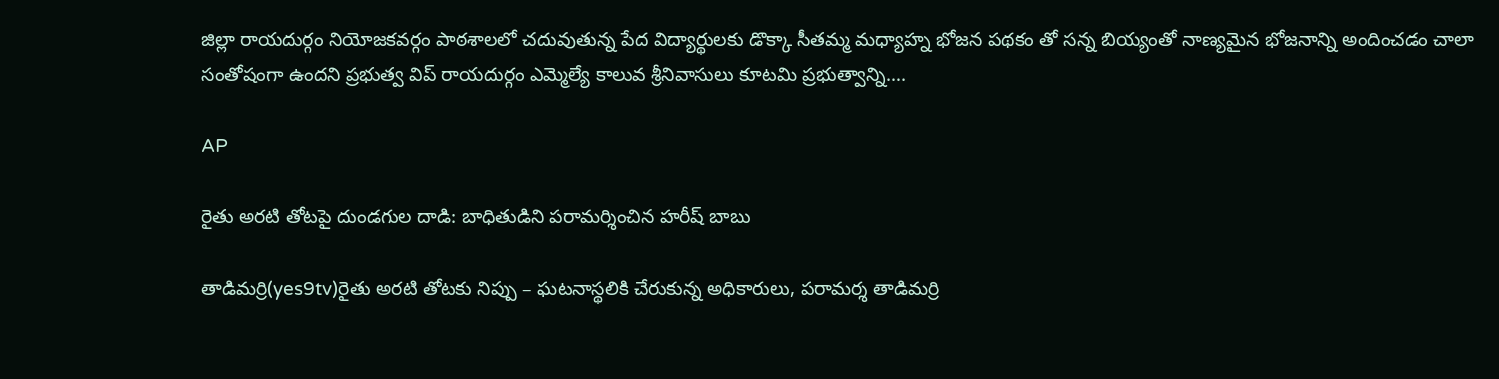జిల్లా రాయదుర్గం నియోజకవర్గం పాఠశాలలో చదువుతున్న పేద విద్యార్థులకు డొక్కా సీతమ్మ మధ్యాహ్న భోజన పథకం తో సన్న బియ్యంతో నాణ్యమైన భోజనాన్ని అందించడం చాలా సంతోషంగా ఉందని ప్రభుత్వ విప్ రాయదుర్గం ఎమ్మెల్యే కాలువ శ్రీనివాసులు కూటమి ప్రభుత్వాన్ని….

AP

రైతు అరటి తోటపై దుండగుల దాడి: బాధితుడిని పరామర్శించిన హరీష్ బాబు

తాడిమర్రి(yes9tv)రైతు అరటి తోటకు నిప్పు – ఘటనాస్థలికి చేరుకున్న అధికారులు, పరామర్శ తాడిమర్రి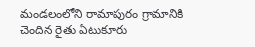మండలంలోని రామాపురం గ్రామానికి చెందిన రైతు ఏటుకూరు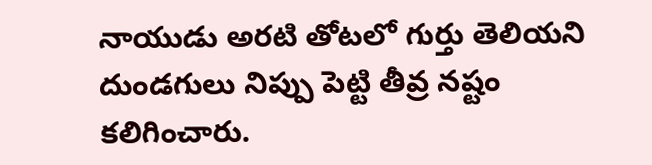నాయుడు అరటి తోటలో గుర్తు తెలియని దుండగులు నిప్పు పెట్టి తీవ్ర నష్టం కలిగించారు.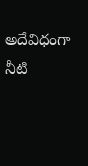అదేవిధంగా నీటి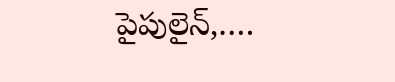పైపులైన్,….